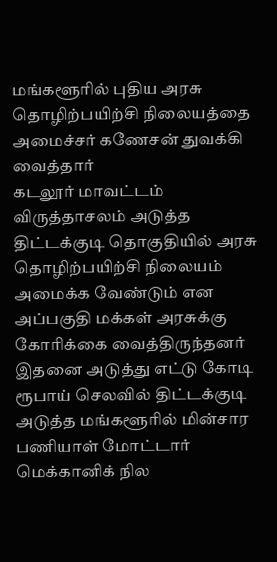மங்களூரில் புதிய அரசு தொழிற்பயிற்சி நிலையத்தை அமைச்சர் கணேசன் துவக்கி வைத்தார்
கடலூர் மாவட்டம் விருத்தாசலம் அடுத்த திட்டக்குடி தொகுதியில் அரசு தொழிற்பயிற்சி நிலையம் அமைக்க வேண்டும் என அப்பகுதி மக்கள் அரசுக்கு கோரிக்கை வைத்திருந்தனர்
இதனை அடுத்து எட்டு கோடி ரூபாய் செலவில் திட்டக்குடி அடுத்த மங்களூரில் மின்சார பணியாள் மோட்டார் மெக்கானிக் நில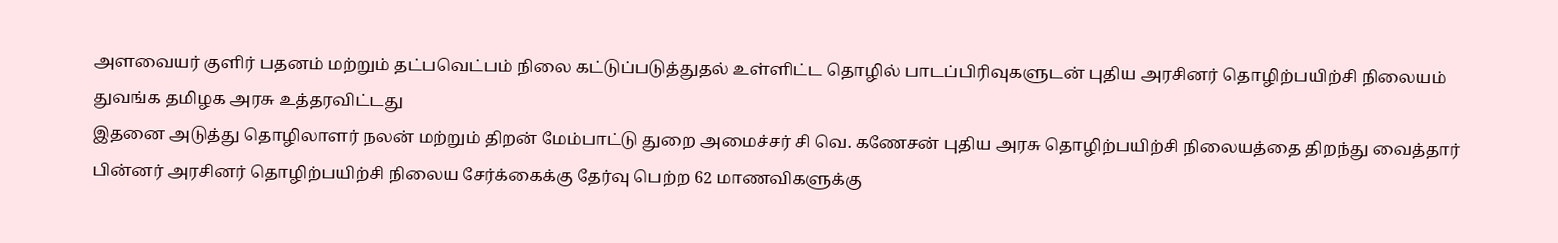அளவையர் குளிர் பதனம் மற்றும் தட்பவெட்பம் நிலை கட்டுப்படுத்துதல் உள்ளிட்ட தொழில் பாடப்பிரிவுகளுடன் புதிய அரசினர் தொழிற்பயிற்சி நிலையம் துவங்க தமிழக அரசு உத்தரவிட்டது
இதனை அடுத்து தொழிலாளர் நலன் மற்றும் திறன் மேம்பாட்டு துறை அமைச்சர் சி வெ. கணேசன் புதிய அரசு தொழிற்பயிற்சி நிலையத்தை திறந்து வைத்தார் பின்னர் அரசினர் தொழிற்பயிற்சி நிலைய சேர்க்கைக்கு தேர்வு பெற்ற 62 மாணவிகளுக்கு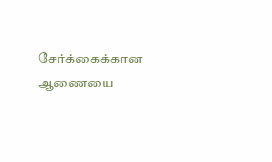சேர்க்கைக்கான ஆணையை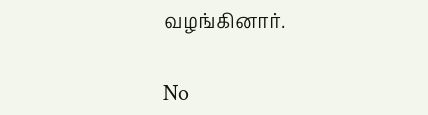வழங்கினார்.


No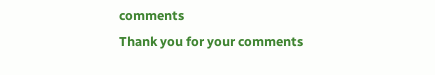comments
Thank you for your comments